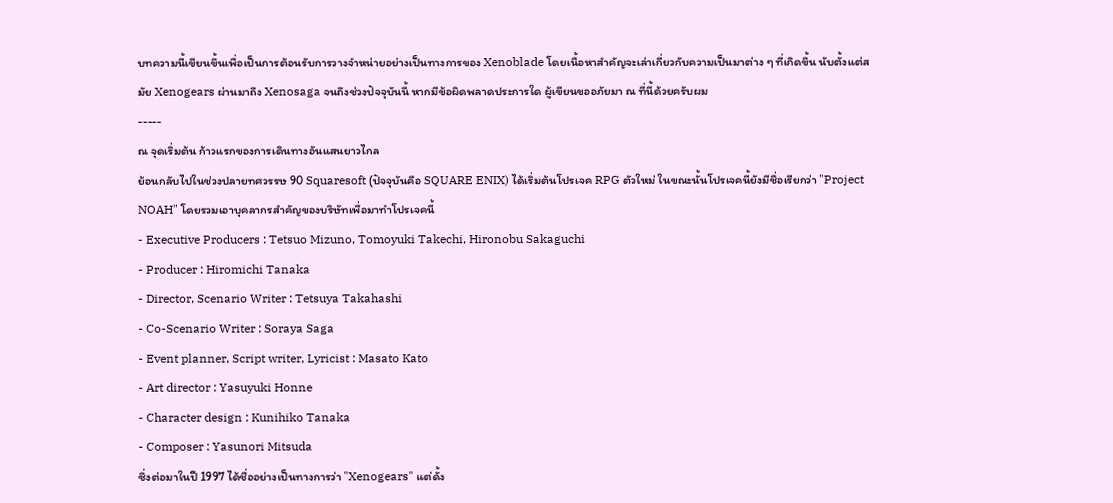บทความนี้เขียนขึ้นเพื่อเป็นการต้อนรับการวางจำหน่ายอย่างเป็นทางการของ Xenoblade โดยเนื้อหาสำคัญจะเล่าเกี่ยวกับความเป็นมาต่าง ๆ ที่เกิดขึ้น นับตั้งแต่สมัย Xenogears ผ่านมาถึง Xenosaga จนถึงช่วงปัจจุบันนี้ หากมีข้อผิดพลาดประการใด ผู้เขียนขออภัยมา ณ ที่นี้ด้วยครับผม
-----
ณ จุดเริ่มต้น ก้าวแรกของการเดินทางอันแสนยาวไกล
ย้อนกลับไปในช่วงปลายทศวรรษ 90 Squaresoft (ปัจจุบันคือ SQUARE ENIX) ได้เริ่มต้นโปรเจค RPG ตัวใหม่ ในขณะนั้นโปรเจคนี้ยังมีชื่อเรียกว่า "Project NOAH" โดยรวมเอาบุคลากรสำคัญของบริษัทเพื่อมาทำโปรเจคนี้
- Executive Producers : Tetsuo Mizuno, Tomoyuki Takechi, Hironobu Sakaguchi
- Producer : Hiromichi Tanaka
- Director, Scenario Writer : Tetsuya Takahashi
- Co-Scenario Writer : Soraya Saga
- Event planner, Script writer, Lyricist : Masato Kato
- Art director : Yasuyuki Honne
- Character design : Kunihiko Tanaka
- Composer : Yasunori Mitsuda
ซึ่งต่อมาในปี 1997 ได้ชื่ออย่างเป็นทางการว่า "Xenogears" แต่ดั้ง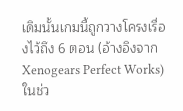เดิมนั้นเกมนี้ถูกวางโครงเรื่องไว้ถึง 6 ตอน (อ้างอิงจาก Xenogears Perfect Works) ในช่ว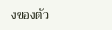งของตัว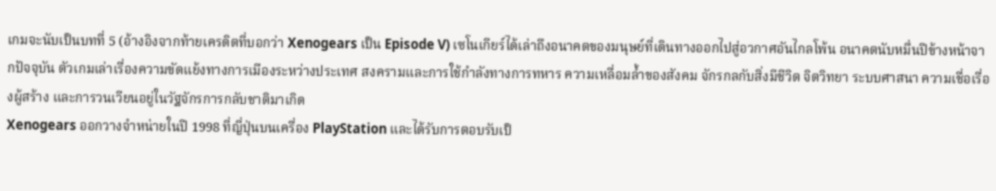เกมจะนับเป็นบทที่ 5 (อ้างอิงจากท้ายเครดิตที่บอกว่า Xenogears เป็น Episode V) เซโนเกียร์ได้เล่าถึงอนาคตของมนุษย์ที่เดินทางออกไปสู่อวกาศอันไกลโพ้น อนาคตนับหมื่นปีข้างหน้าจากปัจจุบัน ตัวเกมเล่าเรื่องความขัดแย้งทางการเมืองระหว่างประเทศ สงครามและการใช้กำลังทางการทหาร ความเหลื่อมล้ำของสังคม จักรกลกับสิ่งมีชีวิต จิตวิทยา ระบบศาสนา ความเชื่อเรื่องผู้สร้าง และการวนเวียนอยู่ในวัฐจักรการกลับชาติมาเกิด
Xenogears ออกวางจำหน่ายในปี 1998 ที่ญี่ปุ่นบนเครื่อง PlayStation และได้รับการตอบรับเป็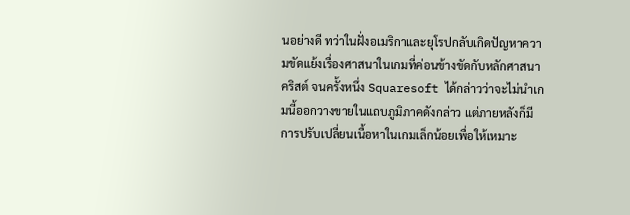นอย่างดี ทว่าในฝั่งอเมริกาและยุโรปกลับเกิดปัญหาความขัดแย้งเรื่องศาสนาในเกมที่ค่อนข้างขัดกับหลักศาสนาคริสต์ จนครั้งหนึ่ง Squaresoft ได้กล่าวว่าจะไม่นำเกมนี้ออกวางขายในแถบภูมิภาคดังกล่าว แต่ภายหลังก็มีการปรับเปลี่ยนเนื้อหาในเกมเล็กน้อยเพื่อให้เหมาะ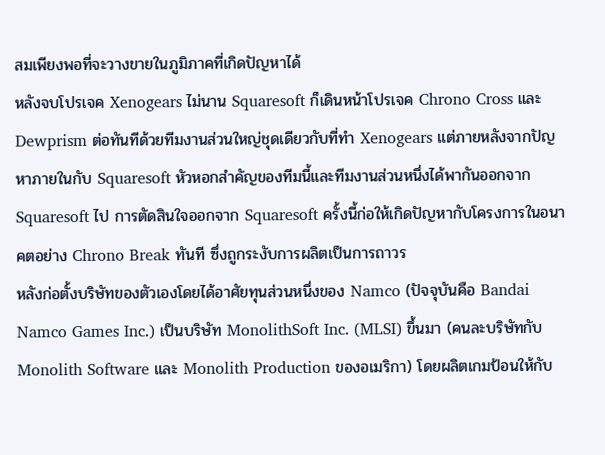สมเพียงพอที่จะวางขายในภูมิภาคที่เกิดปัญหาได้
หลังจบโปรเจค Xenogears ไม่นาน Squaresoft ก็เดินหน้าโปรเจค Chrono Cross และ Dewprism ต่อทันทีด้วยทีมงานส่วนใหญ่ชุดเดียวกับที่ทำ Xenogears แต่ภายหลังจากปัญหาภายในกับ Squaresoft หัวหอกสำคัญของทีมนี้และทีมงานส่วนหนึ่งได้พากันออกจาก Squaresoft ไป การตัดสินใจออกจาก Squaresoft ครั้งนี้ก่อให้เกิดปัญหากับโครงการในอนาคตอย่าง Chrono Break ทันที ซึ่งถูกระงับการผลิตเป็นการถาวร
หลังก่อตั้งบริษัทของตัวเองโดยได้อาศัยทุนส่วนหนึ่งของ Namco (ปัจจุบันคือ Bandai Namco Games Inc.) เป็นบริษัท MonolithSoft Inc. (MLSI) ขึ้นมา (คนละบริษัทกับ Monolith Software และ Monolith Production ของอเมริกา) โดยผลิตเกมป้อนให้กับ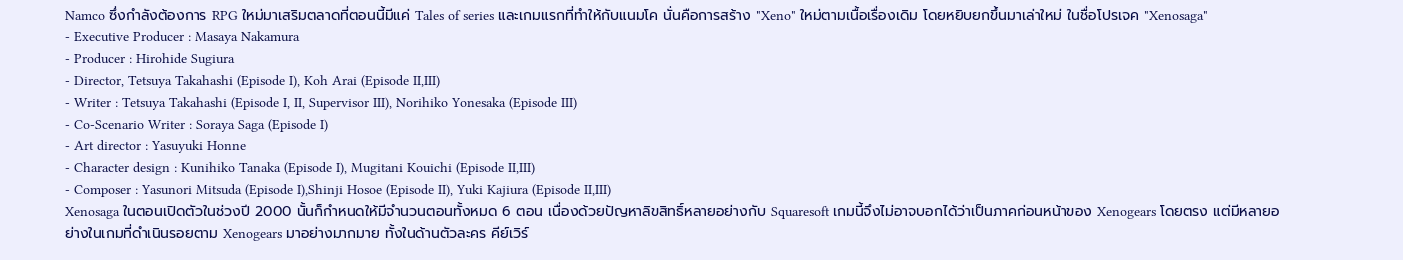Namco ซึ่งกำลังต้องการ RPG ใหม่มาเสริมตลาดที่ตอนนี้มีแค่ Tales of series และเกมแรกที่ทำให้กับแนมโค นั่นคือการสร้าง "Xeno" ใหม่ตามเนื้อเรื่องเดิม โดยหยิบยกขึ้นมาเล่าใหม่ ในชื่อโปรเจค "Xenosaga"
- Executive Producer : Masaya Nakamura
- Producer : Hirohide Sugiura
- Director, Tetsuya Takahashi (Episode I), Koh Arai (Episode II,III)
- Writer : Tetsuya Takahashi (Episode I, II, Supervisor III), Norihiko Yonesaka (Episode III)
- Co-Scenario Writer : Soraya Saga (Episode I)
- Art director : Yasuyuki Honne
- Character design : Kunihiko Tanaka (Episode I), Mugitani Kouichi (Episode II,III)
- Composer : Yasunori Mitsuda (Episode I),Shinji Hosoe (Episode II), Yuki Kajiura (Episode II,III)
Xenosaga ในตอนเปิดตัวในช่วงปี 2000 นั้นก็กำหนดให้มีจำนวนตอนทั้งหมด 6 ตอน เนื่องด้วยปัญหาลิขสิทธิ์หลายอย่างกับ Squaresoft เกมนี้จึงไม่อาจบอกได้ว่าเป็นภาคก่อนหน้าของ Xenogears โดยตรง แต่มีหลายอย่างในเกมที่ดำเนินรอยตาม Xenogears มาอย่างมากมาย ทั้งในด้านตัวละคร คีย์เวิร์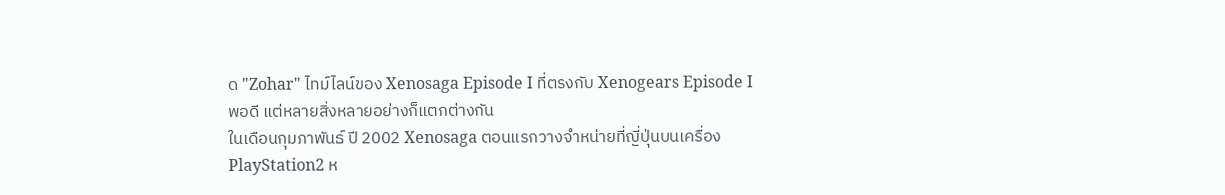ด "Zohar" ไทม์ไลน์ของ Xenosaga Episode I ที่ตรงกับ Xenogears Episode I พอดี แต่หลายสิ่งหลายอย่างก็แตกต่างกัน
ในเดือนกุมภาพันธ์ ปี 2002 Xenosaga ตอนแรกวางจำหน่ายที่ญี่ปุ่นบนเครื่อง PlayStation2 ห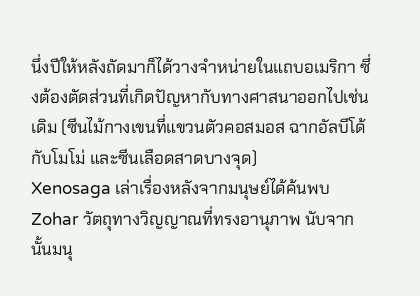นึ่งปีให้หลังถัดมาก็ได้วางจำหน่ายในแถบอเมริกา ซึ่งต้องตัดส่วนที่เกิดปัญหากับทางศาสนาออกไปเช่นเดิม (ซีนไม้กางเขนที่แขวนตัวคอสมอส ฉากอัลบีโด้กับโมโม่ และซีนเลือดสาดบางจุด)
Xenosaga เล่าเรื่องหลังจากมนุษย์ได้ค้นพบ Zohar วัตถุทางวิญญาณที่ทรงอานุภาพ นับจากนั้นมนุ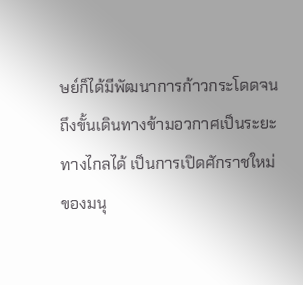ษย์ก็ได้มีพัฒนาการก้าวกระโดดจนถึงขั้นเดินทางข้ามอวกาศเป็นระยะทางไกลได้ เป็นการเปิดศักราชใหม่ของมนุ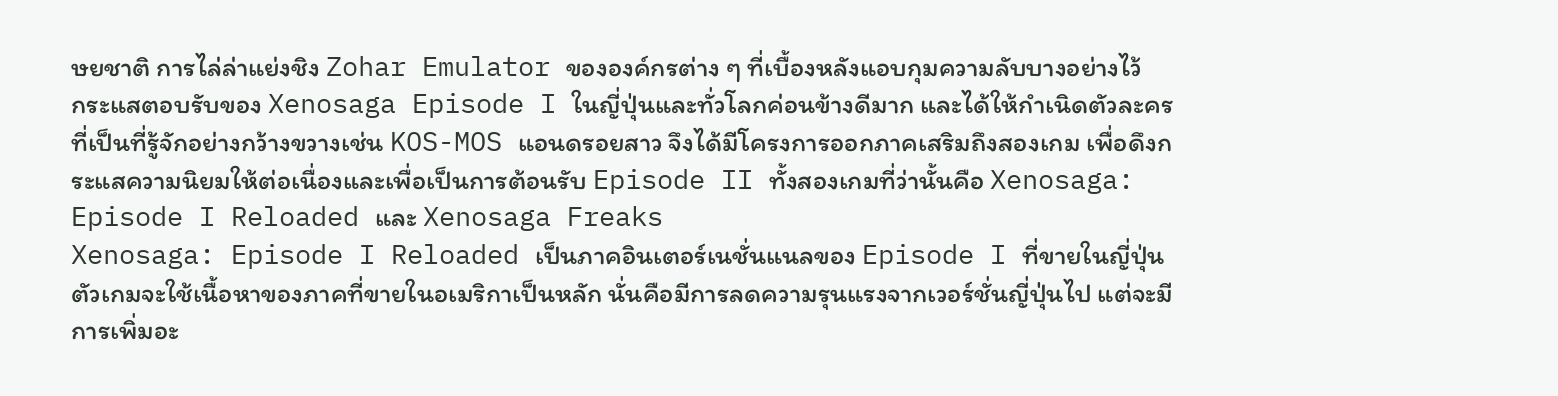ษยชาติ การไล่ล่าแย่งชิง Zohar Emulator ขององค์กรต่าง ๆ ที่เบื้องหลังแอบกุมความลับบางอย่างไว้
กระแสตอบรับของ Xenosaga Episode I ในญี่ปุ่นและทั่วโลกค่อนข้างดีมาก และได้ให้กำเนิดตัวละครที่เป็นที่รู้จักอย่างกว้างขวางเช่น KOS-MOS แอนดรอยสาว จึงได้มีโครงการออกภาคเสริมถึงสองเกม เพื่อดึงกระแสความนิยมให้ต่อเนื่องและเพื่อเป็นการต้อนรับ Episode II ทั้งสองเกมที่ว่านั้นคือ Xenosaga: Episode I Reloaded และ Xenosaga Freaks
Xenosaga: Episode I Reloaded เป็นภาคอินเตอร์เนชั่นแนลของ Episode I ที่ขายในญี่ปุ่น ตัวเกมจะใช้เนื้อหาของภาคที่ขายในอเมริกาเป็นหลัก นั่นคือมีการลดความรุนแรงจากเวอร์ชั่นญี่ปุ่นไป แต่จะมีการเพิ่มอะ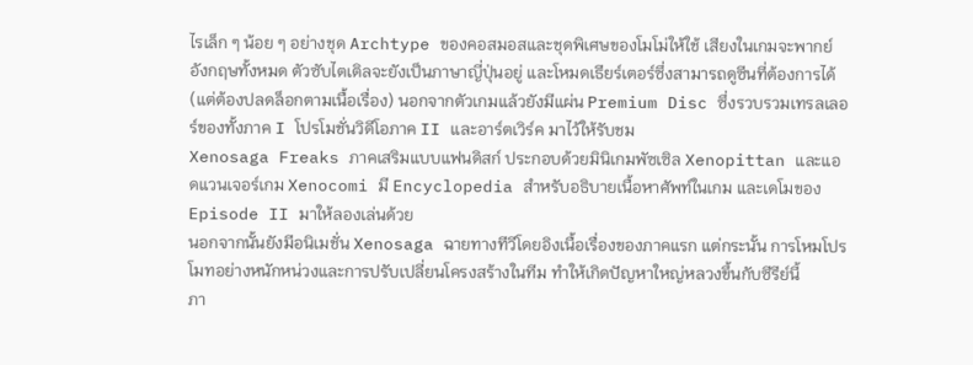ไรเล็ก ๆ น้อย ๆ อย่างชุด Archtype ของคอสมอสและชุดพิเศษของโมโม่ให้ใช้ เสียงในเกมจะพากย์อังกฤษทั้งหมด ตัวซับไตเติลจะยังเป็นภาษาญี่ปุ่นอยู่ และโหมดเธียร์เตอร์ซึ่งสามารถดูซีนที่ต้องการได้ (แต่ต้องปลดล็อกตามเนื้อเรื่อง) นอกจากตัวเกมแล้วยังมีแผ่น Premium Disc ซึ่งรวบรวมเทรลเลอร์ของทั้งภาค I โปรโมชั่นวิดีโอภาค II และอาร์ตเวิร์ค มาไว้ให้รับชม
Xenosaga Freaks ภาคเสริมแบบแฟนดิสก์ ประกอบด้วยมินิเกมพัซเซิล Xenopittan และแอดแวนเจอร์เกม Xenocomi มี Encyclopedia สำหรับอธิบายเนื้อหาศัพท์ในเกม และเดโมของ Episode II มาให้ลองเล่นด้วย
นอกจากนั้นยังมีอนิเมชั่น Xenosaga ฉายทางทีวีโดยอิงเนื้อเรื่องของภาคแรก แต่กระนั้น การโหมโปรโมทอย่างหนักหน่วงและการปรับเปลี่ยนโครงสร้างในทีม ทำให้เกิดปัญหาใหญ่หลวงขึ้นกับซีรีย์นี้
ภา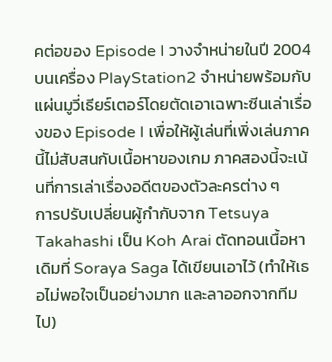คต่อของ Episode I วางจำหน่ายในปี 2004 บนเครื่อง PlayStation2 จำหน่ายพร้อมกับแผ่นมูวี่เธียร์เตอร์โดยตัดเอาเฉพาะซีนเล่าเรื่องของ Episode I เพื่อให้ผู้เล่นที่เพิ่งเล่นภาคนี้ไม่สับสนกับเนื้อหาของเกม ภาคสองนี้จะเน้นที่การเล่าเรื่องอดีตของตัวละครต่าง ๆ
การปรับเปลี่ยนผู้กำกับจาก Tetsuya Takahashi เป็น Koh Arai ตัดทอนเนื้อหาเดิมที่ Soraya Saga ได้เขียนเอาไว้ (ทำให้เธอไม่พอใจเป็นอย่างมาก และลาออกจากทีมไป)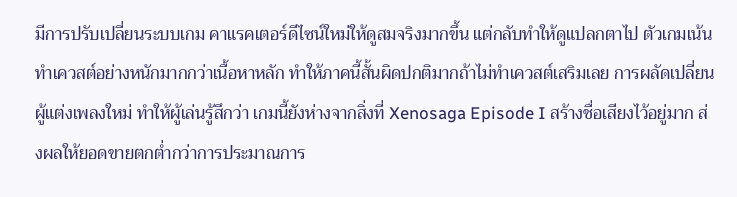มีการปรับเปลี่ยนระบบเกม คาแรคเตอร์ดีไซน์ใหม่ให้ดูสมจริงมากขึ้น แต่กลับทำให้ดูแปลกตาไป ตัวเกมเน้นทำเควสต์อย่างหนักมากกว่าเนื้อหาหลัก ทำให้ภาคนี้สั้นผิดปกติมากถ้าไม่ทำเควสต์เสริมเลย การผลัดเปลี่ยนผู้แต่งเพลงใหม่ ทำให้ผู้เล่นรู้สึกว่า เกมนี้ยังห่างจากสิ่งที่ Xenosaga Episode I สร้างชื่อเสียงไว้อยู่มาก ส่งผลให้ยอดขายตกต่ำกว่าการประมาณการ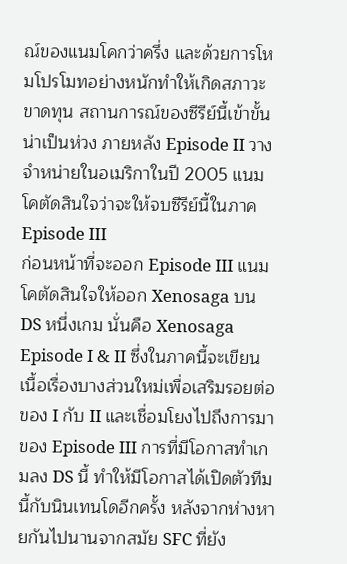ณ์ของแนมโคกว่าครึ่ง และด้วยการโหมโปรโมทอย่างหนักทำให้เกิดสภาวะขาดทุน สถานการณ์ของซีรีย์นี้เข้าขั้นน่าเป็นห่วง ภายหลัง Episode II วางจำหน่ายในอเมริกาในปี 2005 แนมโคตัดสินใจว่าจะให้จบซีรีย์นี้ในภาค Episode III
ก่อนหน้าที่จะออก Episode III แนมโคตัดสินใจให้ออก Xenosaga บน DS หนึ่งเกม นั่นคือ Xenosaga Episode I & II ซึ่งในภาคนี้จะเขียนเนื้อเรื่องบางส่วนใหม่เพื่อเสริมรอยต่อของ I กับ II และเชื่อมโยงไปถึงการมาของ Episode III การที่มีโอกาสทำเกมลง DS นี้ ทำให้มีโอกาสได้เปิดตัวทีมนี้กับนินเทนโดอีกครั้ง หลังจากห่างหายกันไปนานจากสมัย SFC ที่ยัง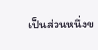เป็นส่วนหนึ่งข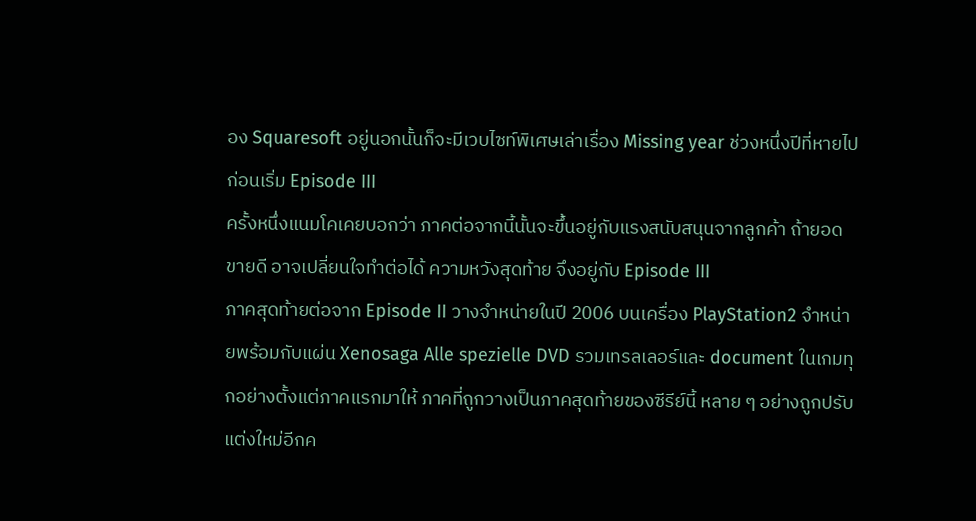อง Squaresoft อยู่นอกนั้นก็จะมีเวบไซท์พิเศษเล่าเรื่อง Missing year ช่วงหนึ่งปีที่หายไปก่อนเริ่ม Episode III
ครั้งหนึ่งแนมโคเคยบอกว่า ภาคต่อจากนี้นั้นจะขึ้นอยู่กับแรงสนับสนุนจากลูกค้า ถ้ายอดขายดี อาจเปลี่ยนใจทำต่อได้ ความหวังสุดท้าย จึงอยู่กับ Episode III
ภาคสุดท้ายต่อจาก Episode II วางจำหน่ายในปี 2006 บนเครื่อง PlayStation2 จำหน่ายพร้อมกับแผ่น Xenosaga Alle spezielle DVD รวมเทรลเลอร์และ document ในเกมทุกอย่างตั้งแต่ภาคแรกมาให้ ภาคที่ถูกวางเป็นภาคสุดท้ายของซีรีย์นี้ หลาย ๆ อย่างถูกปรับแต่งใหม่อีกค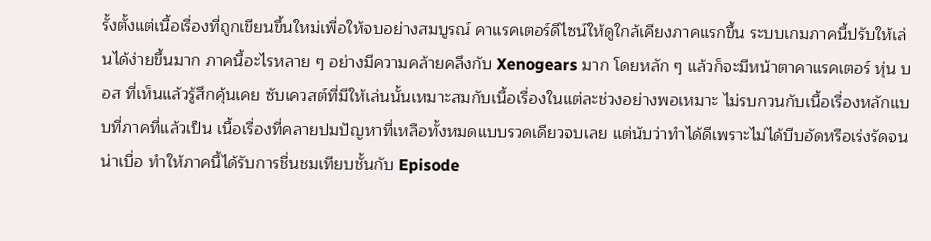รั้งตั้งแต่เนื้อเรื่องที่ถูกเขียนขึ้นใหม่เพื่อให้จบอย่างสมบูรณ์ คาแรคเตอร์ดีไซน์ให้ดูใกล้เคียงภาคแรกขึ้น ระบบเกมภาคนี้ปรับให้เล่นได้ง่ายขึ้นมาก ภาคนี้อะไรหลาย ๆ อย่างมีความคล้ายคลึงกับ Xenogears มาก โดยหลัก ๆ แล้วก็จะมีหน้าตาคาแรคเตอร์ หุ่น บอส ที่เห็นแล้วรู้สึกคุ้นเคย ซับเควสต์ที่มีให้เล่นนั้นเหมาะสมกับเนื้อเรื่องในแต่ละช่วงอย่างพอเหมาะ ไม่รบกวนกับเนื้อเรื่องหลักแบบที่ภาคที่แล้วเป็น เนื้อเรื่องที่คลายปมปัญหาที่เหลือทั้งหมดแบบรวดเดียวจบเลย แต่นับว่าทำได้ดีเพราะไม่ได้บีบอัดหรือเร่งรัดจนน่าเบื่อ ทำให้ภาคนี้ได้รับการชื่นชมเทียบชั้นกับ Episode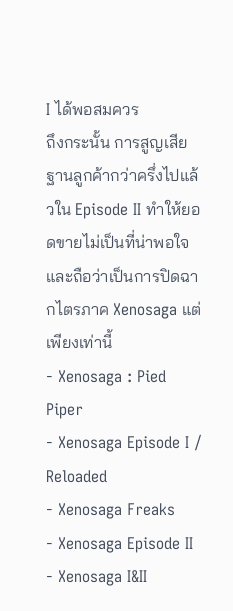I ได้พอสมควร
ถึงกระนั้น การสูญเสียฐานลูกค้ากว่าครึ่งไปแล้วใน Episode II ทำให้ยอดขายไม่เป็นที่น่าพอใจ และถือว่าเป็นการปิดฉากไตรภาค Xenosaga แต่เพียงเท่านี้
- Xenosaga : Pied Piper
- Xenosaga Episode I / Reloaded
- Xenosaga Freaks
- Xenosaga Episode II
- Xenosaga I&II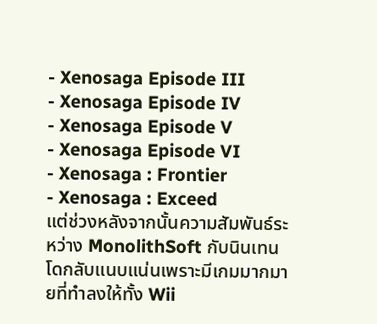- Xenosaga Episode III
- Xenosaga Episode IV
- Xenosaga Episode V
- Xenosaga Episode VI
- Xenosaga : Frontier
- Xenosaga : Exceed
แต่ช่วงหลังจากนั้นความสัมพันธ์ระหว่าง MonolithSoft กับนินเทนโดกลับแนบแน่นเพราะมีเกมมากมายที่ทำลงให้ทั้ง Wii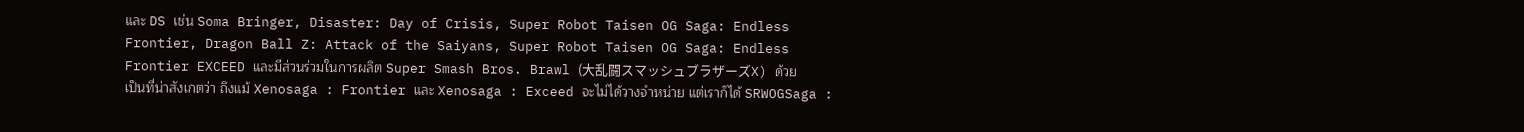และ DS เช่น Soma Bringer, Disaster: Day of Crisis, Super Robot Taisen OG Saga: Endless Frontier, Dragon Ball Z: Attack of the Saiyans, Super Robot Taisen OG Saga: Endless Frontier EXCEED และมีส่วนร่วมในการผลิต Super Smash Bros. Brawl (大乱闘スマッシュブラザーズX) ด้วย
เป็นที่น่าสังเกตว่า ถึงแม้ Xenosaga : Frontier และ Xenosaga : Exceed จะไม่ได้วางจำหน่าย แต่เราก็ได้ SRWOGSaga :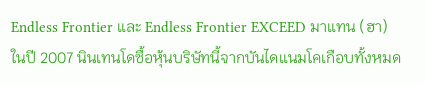Endless Frontier และ Endless Frontier EXCEED มาแทน (ฮา)
ในปี 2007 นินเทนโดซื้อหุ้นบริษัทนี้จากบันไดแนมโคเกือบทั้งหมด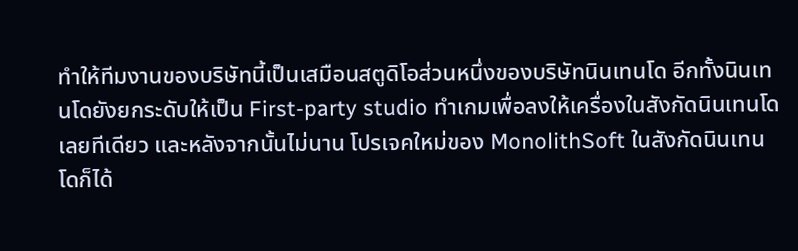ทำให้ทีมงานของบริษัทนี้เป็นเสมือนสตูดิโอส่วนหนึ่งของบริษัทนินเทนโด อีกทั้งนินเทนโดยังยกระดับให้เป็น First-party studio ทำเกมเพื่อลงให้เครื่องในสังกัดนินเทนโดเลยทีเดียว และหลังจากนั้นไม่นาน โปรเจคใหม่ของ MonolithSoft ในสังกัดนินเทนโดก็ได้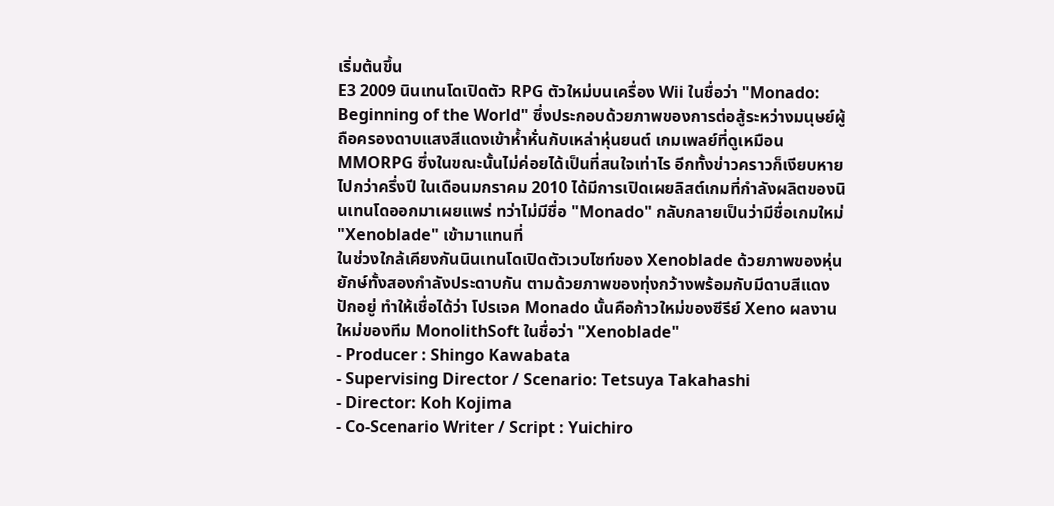เริ่มต้นขึ้น
E3 2009 นินเทนโดเปิดตัว RPG ตัวใหม่บนเครื่อง Wii ในชื่อว่า "Monado: Beginning of the World" ซึ่งประกอบด้วยภาพของการต่อสู้ระหว่างมนุษย์ผู้ถือครองดาบแสงสีแดงเข้าห้ำหั่นกับเหล่าหุ่นยนต์ เกมเพลย์ที่ดูเหมือน MMORPG ซึ่งในขณะนั้นไม่ค่อยได้เป็นที่สนใจเท่าไร อีกทั้งข่าวคราวก็เงียบหายไปกว่าครึ่งปี ในเดือนมกราคม 2010 ได้มีการเปิดเผยลิสต์เกมที่กำลังผลิตของนินเทนโดออกมาเผยแพร่ ทว่าไม่มีชื่อ "Monado" กลับกลายเป็นว่ามีชื่อเกมใหม่ "Xenoblade" เข้ามาแทนที่
ในช่วงใกล้เคียงกันนินเทนโดเปิดตัวเวบไซท์ของ Xenoblade ด้วยภาพของหุ่นยักษ์ทั้งสองกำลังประดาบกัน ตามด้วยภาพของทุ่งกว้างพร้อมกับมีดาบสีแดงปักอยู่ ทำให้เชื่อได้ว่า โปรเจค Monado นั้นคือก้าวใหม่ของซีรีย์ Xeno ผลงานใหม่ของทีม MonolithSoft ในชื่อว่า "Xenoblade"
- Producer : Shingo Kawabata
- Supervising Director / Scenario: Tetsuya Takahashi
- Director: Koh Kojima
- Co-Scenario Writer / Script : Yuichiro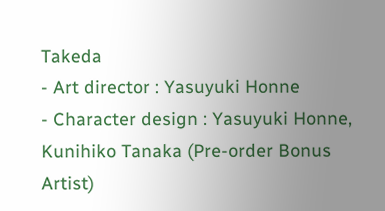Takeda
- Art director : Yasuyuki Honne
- Character design : Yasuyuki Honne, Kunihiko Tanaka (Pre-order Bonus Artist)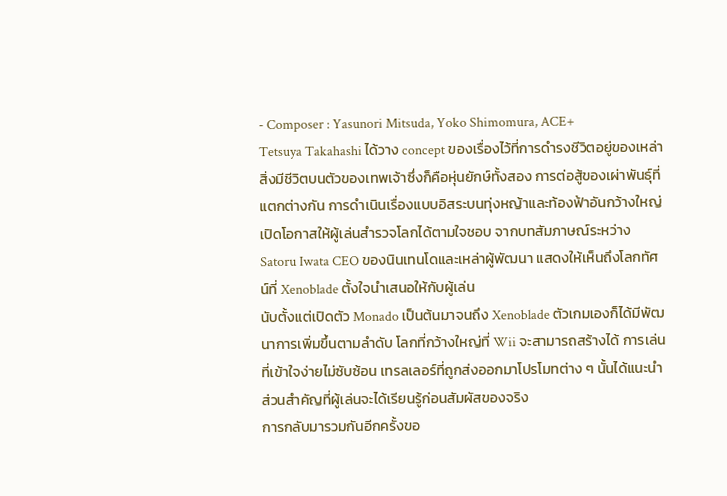- Composer : Yasunori Mitsuda, Yoko Shimomura, ACE+
Tetsuya Takahashi ได้วาง concept ของเรื่องไว้ที่การดำรงชีวิตอยู่ของเหล่าสิ่งมีชีวิตบนตัวของเทพเจ้าซึ่งก็คือหุ่นยักษ์ทั้งสอง การต่อสู้ของเผ่าพันธุ์ที่แตกต่างกัน การดำเนินเรื่องแบบอิสระบนทุ่งหญ้าและท้องฟ้าอันกว้างใหญ่ เปิดโอกาสให้ผู้เล่นสำรวจโลกได้ตามใจชอบ จากบทสัมภาษณ์ระหว่าง Satoru Iwata CEO ของนินเทนโดและเหล่าผู้พัฒนา แสดงให้เห็นถึงโลกทัศน์ที่ Xenoblade ตั้งใจนำเสนอให้กับผู้เล่น
นับตั้งแต่เปิดตัว Monado เป็นต้นมาจนถึง Xenoblade ตัวเกมเองก็ได้มีพัฒนาการเพิ่มขึ้นตามลำดับ โลกที่กว้างใหญ่ที่ Wii จะสามารถสร้างได้ การเล่นที่เข้าใจง่ายไม่ซับซ้อน เทรลเลอร์ที่ถูกส่งออกมาโปรโมทต่าง ๆ นั้นได้แนะนำส่วนสำคัญที่ผู้เล่นจะได้เรียนรู้ก่อนสัมผัสของจริง
การกลับมารวมกันอีกครั้งขอ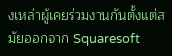งเหล่าผู้เคยร่วมงานกันตั้งแต่สมัยออกจาก Squaresoft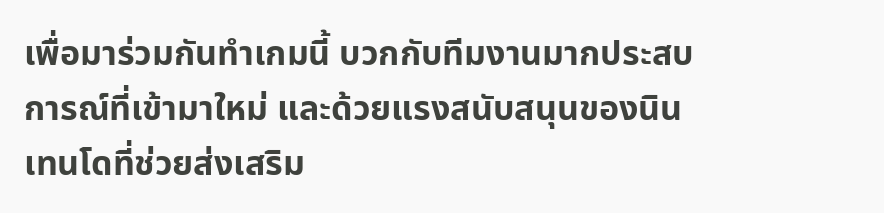เพื่อมาร่วมกันทำเกมนี้ บวกกับทีมงานมากประสบการณ์ที่เข้ามาใหม่ และด้วยแรงสนับสนุนของนินเทนโดที่ช่วยส่งเสริม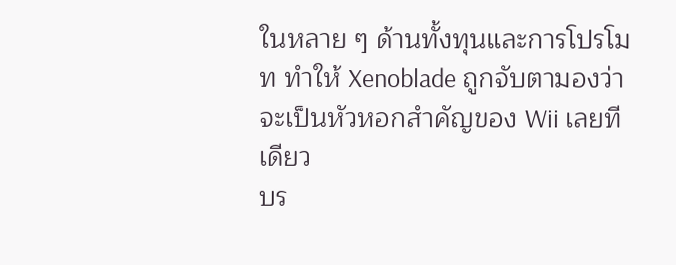ในหลาย ๆ ด้านทั้งทุนและการโปรโมท ทำให้ Xenoblade ถูกจับตามองว่าจะเป็นหัวหอกสำคัญของ Wii เลยทีเดียว
บร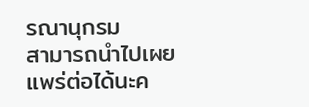รณานุกรม
สามารถนำไปเผยแพร่ต่อได้นะค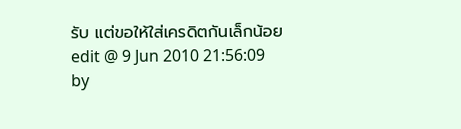รับ แต่ขอให้ใส่เครดิตกันเล็กน้อย
edit @ 9 Jun 2010 21:56:09 by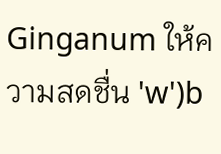Ginganum ให้ความสดชื่น 'w')b